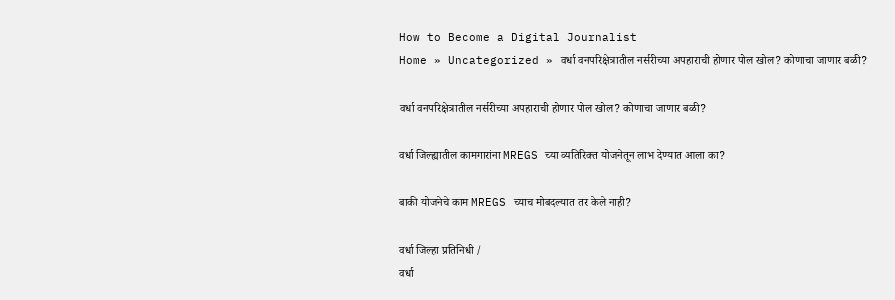How to Become a Digital Journalist
Home » Uncategorized » वर्धा वनपरिक्षेत्रातील नर्सरीच्या अपहाराची होणार पोल खोल? कोणाचा जाणार बळी?

वर्धा वनपरिक्षेत्रातील नर्सरीच्या अपहाराची होणार पोल खोल? कोणाचा जाणार बळी?

वर्धा जिल्ह्यातील कामगारांना MREGS च्या व्यतिरिक्त योजनेतून लाभ देण्यात आला का?

बाकी योजनेचे काम MREGS च्याच मोबदल्यात तर केले नाही?

वर्धा जिल्हा प्रतिनिधी /
वर्धा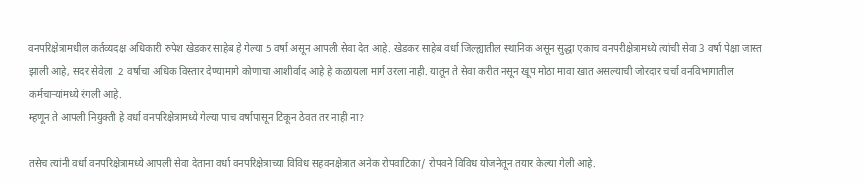वनपरिक्षेत्रामधील कर्तव्यदक्ष अधिकारी रुपेश खेडकर साहेब हे गेल्या 5 वर्षा असून आपली सेवा देत आहे. खेडकर साहेब वर्धा जिल्ह्यातील स्थानिक असून सुद्धा एकाच वनपरीक्षेत्रामध्ये त्यांची सेवा 3 वर्षा पेक्षा जास्त झाली आहे, सदर सेवेला  2 वर्षाचा अधिक विस्तार देण्यामागे कोणाचा आशीर्वाद आहे हे कळायला मार्ग उरला नाही. यातून ते सेवा करीत नसून खूप मोठा मावा खात असल्याची जोरदार चर्चा वनविभागातील कर्मचाऱ्यांमध्ये रंगली आहे.
म्हणून ते आपली नियुक्ती हे वर्धा वनपरिक्षेत्रामध्ये गेल्या पाच वर्षापासून टिकून ठेवत तर नाही ना?

तसेच त्यांनी वर्धा वनपरिक्षेत्रामध्ये आपली सेवा देताना वर्धा वनपरिक्षेत्राच्या विविध सहवनक्षेत्रात अनेक रोपवाटिका/ रोपवने विविध योजनेतून तयार केल्या गेली आहे.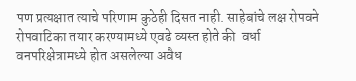पण प्रत्यक्षात त्याचे परिणाम कुठेही दिसत नाही. साहेबांचे लक्ष रोपवने रोपवाटिका तयार करण्यामध्ये एवढे व्यस्त होते की  वर्धा वनपरिक्षेत्रामध्ये होत असलेल्या अवैध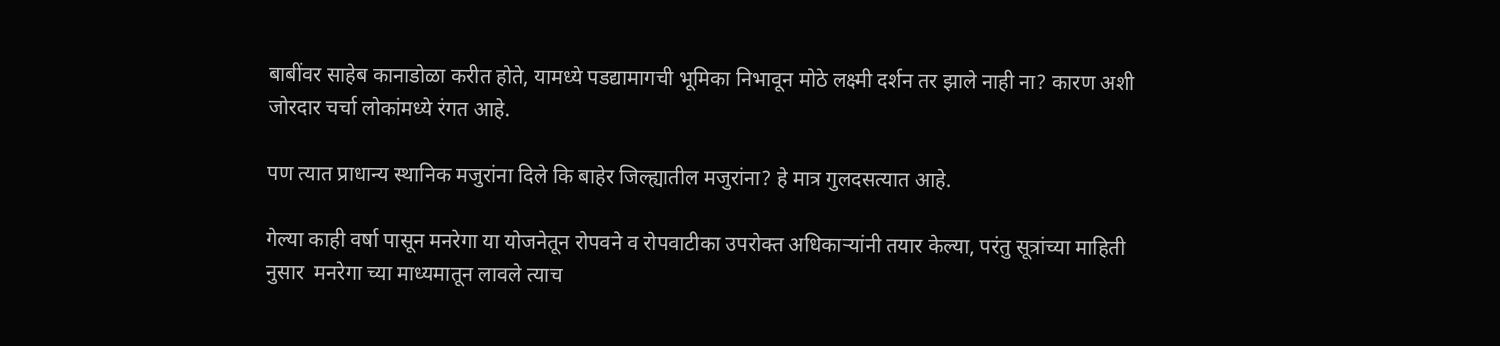बाबींवर साहेब कानाडोळा करीत होते, यामध्ये पडद्यामागची भूमिका निभावून मोठे लक्ष्मी दर्शन तर झाले नाही ना? कारण अशी जोरदार चर्चा लोकांमध्ये रंगत आहे.

पण त्यात प्राधान्य स्थानिक मजुरांना दिले कि बाहेर जिल्ह्यातील मजुरांना? हे मात्र गुलदसत्यात आहे.

गेल्या काही वर्षा पासून मनरेगा या योजनेतून रोपवने व रोपवाटीका उपरोक्त अधिकाऱ्यांनी तयार केल्या, परंतु सूत्रांच्या माहिती नुसार  मनरेगा च्या माध्यमातून लावले त्याच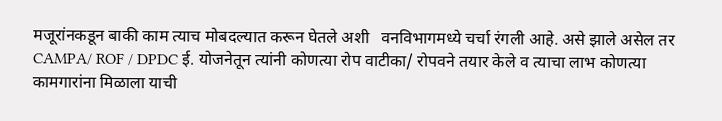मजूरांनकडून बाकी काम त्याच मोबदल्यात करून घेतले अशी   वनविभागमध्ये चर्चा रंगली आहे. असे झाले असेल तर CAMPA/ ROF / DPDC ई. योजनेतून त्यांनी कोणत्या रोप वाटीका/ रोपवने तयार केले व त्याचा लाभ कोणत्या कामगारांना मिळाला याची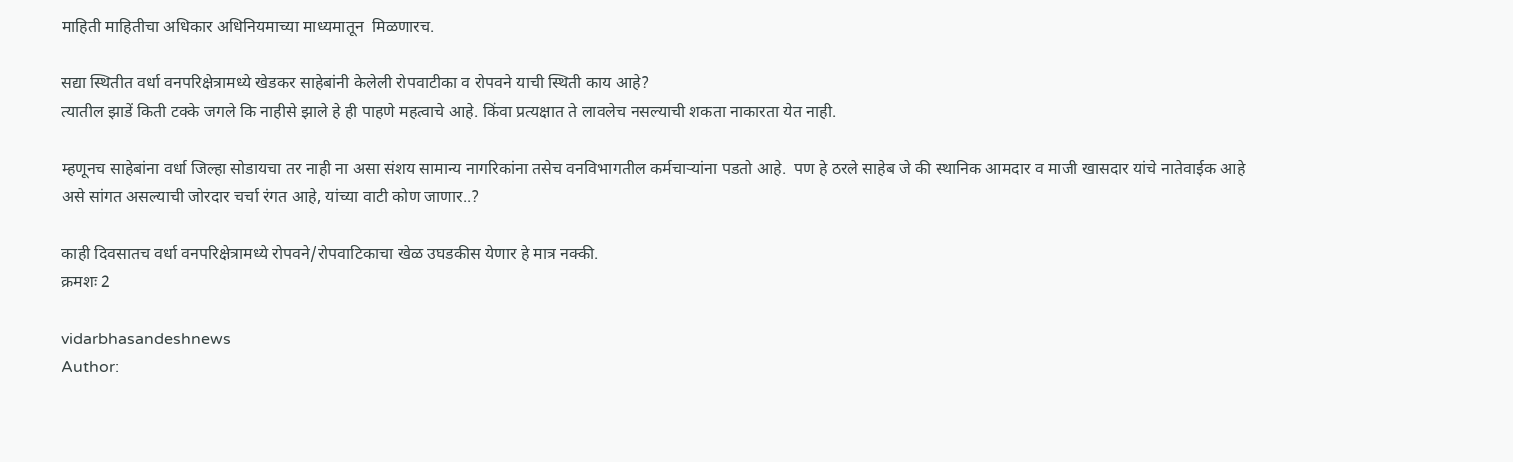माहिती माहितीचा अधिकार अधिनियमाच्या माध्यमातून  मिळणारच.

सद्या स्थितीत वर्धा वनपरिक्षेत्रामध्ये खेडकर साहेबांनी केलेली रोपवाटीका व रोपवने याची स्थिती काय आहे?
त्यातील झाडें किती टक्के जगले कि नाहीसे झाले हे ही पाहणे महत्वाचे आहे. किंवा प्रत्यक्षात ते लावलेच नसल्याची शकता नाकारता येत नाही.

म्हणूनच साहेबांना वर्धा जिल्हा सोडायचा तर नाही ना असा संशय सामान्य नागरिकांना तसेच वनविभागतील कर्मचाऱ्यांना पडतो आहे.  पण हे ठरले साहेब जे की स्थानिक आमदार व माजी खासदार यांचे नातेवाईक आहे असे सांगत असल्याची जोरदार चर्चा रंगत आहे, यांच्या वाटी कोण जाणार..?

काही दिवसातच वर्धा वनपरिक्षेत्रामध्ये रोपवने/रोपवाटिकाचा खेळ उघडकीस येणार हे मात्र नक्की.
क्रमशः 2

vidarbhasandeshnews
Author: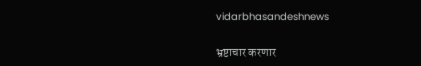vidarbhasandeshnews

भ्रष्टाचार करणार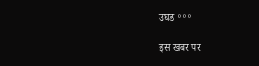उघड ॰॰॰

इस खबर पर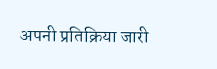अपनी प्रतिक्रिया जारी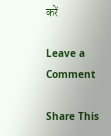करें

Leave a Comment

Share This